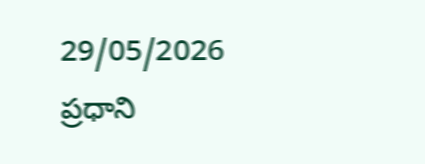29/05/2026
ప్రధాని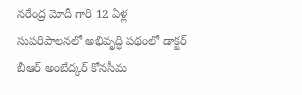నరేంద్ర మోదీ గారి 12 ఏళ్ల సుపరిపాలనలో అభివృద్ధి పథంలో డాక్టర్ బీఆర్ అంబేద్కర్ కోనసీమ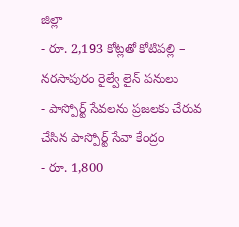జిల్లా
- రూ. 2,193 కోట్లతో కోటిపల్లి – నరసాపురం రైల్వే లైన్ పనులు
- పాస్పోర్ట్ సేవలను ప్రజలకు చేరువ చేసిన పాస్పోర్ట్ సేవా కేంద్రం
- రూ. 1,800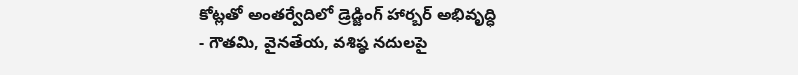కోట్లతో అంతర్వేదిలో డ్రెడ్జింగ్ హార్బర్ అభివృద్ధి
- గౌతమి, వైనతేయ, వశిష్ఠ నదులపై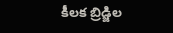కీలక బ్రిడ్జిల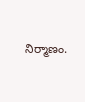నిర్మాణం.